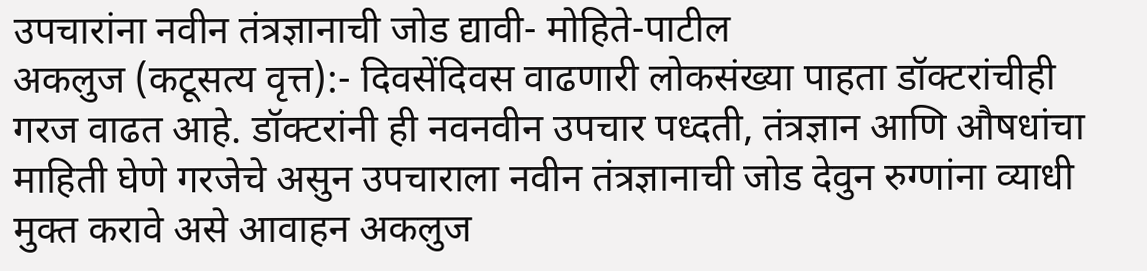उपचारांना नवीन तंत्रज्ञानाची जोड द्यावी- मोहिते-पाटील
अकलुज (कटूसत्य वृत्त):- दिवसेंदिवस वाढणारी लोकसंख्या पाहता डॉक्टरांचीही गरज वाढत आहे. डॉक्टरांनी ही नवनवीन उपचार पध्दती, तंत्रज्ञान आणि औषधांचा माहिती घेणे गरजेचे असुन उपचाराला नवीन तंत्रज्ञानाची जोड देवुन रुग्णांना व्याधी मुक्त करावे असे आवाहन अकलुज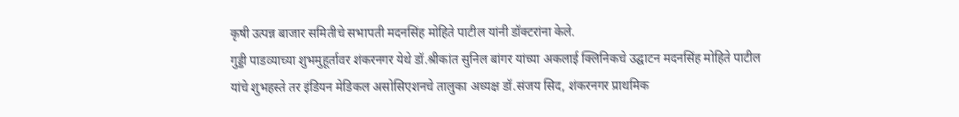कृषी उत्पन्न बाजार समितीचे सभापती मदनसिंह मोहिते पाटील यांनी डॉक्टरांना केले.
गुड्डी पाडव्याच्या शुभमुहूर्तावर शंकरनगर येथे डॉ.श्रीकांत सुनिल बांगर यांच्या अकलाई क्लिनिकचे उद्घाटन मदनसिंह मोहिते पाटील यांचे शुभहस्ते तर इंडियन मेडिकल असोसिएशनचे तालुका अध्यक्ष डॉ.संजय सिद, शंकरनगर प्राथमिक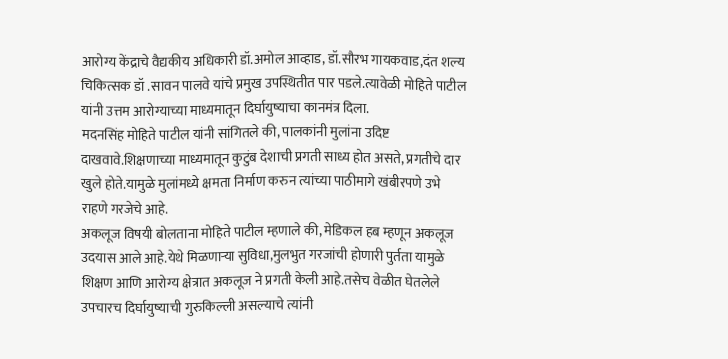आरोग्य केंद्राचे वैद्यकीय अधिकारी डॉ.अमोल आव्हाड, डॉ.सौरभ गायकवाड,दंत शल्य चिकित्सक डॉ .सावन पालवे यांचे प्रमुख उपस्थितीत पार पडले.त्यावेळी मोहिते पाटील यांनी उत्तम आरोग्याच्या माध्यमातून दिर्घायुष्याचा कानमंत्र दिला.
मदनसिंह मोहिते पाटील यांनी सांगितले की, पालकांनी मुलांना उदिष्ट दाखवावे.शिक्षणाच्या माध्यमातून कुटुंब देशाची प्रगती साध्य होत असते, प्रगतीचे दार खुले होते.यामुळे मुलांमध्ये क्षमता निर्माण करुन त्यांच्या पाठीमागे खंबीरपणे उभे राहणे गरजेचे आहे.
अकलूज विषयी बोलताना मोहिते पाटील म्हणाले की, मेडिकल हब म्हणून अकलूज उदयास आले आहे.येथे मिळणाऱ्या सुविधा,मुलभुत गरजांची होणारी पुर्तता यामुळे शिक्षण आणि आरोग्य क्षेत्रात अकलूज ने प्रगती केली आहे.तसेच वेळीत घेतलेले उपचारच दिर्घायुष्याची गुरुकिल्ली असल्याचे त्यांनी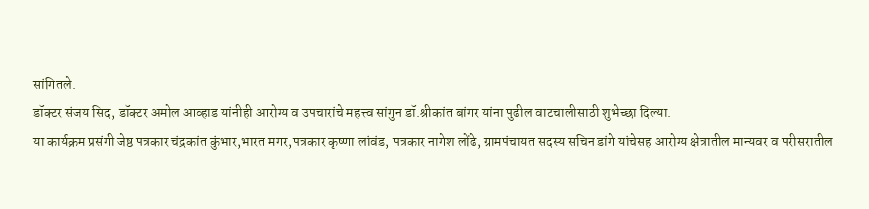सांगितले.
डॉक्टर संजय सिद, डॉक्टर अमोल आव्हाड यांनीही आरोग्य व उपचारांचे महत्त्व सांगुन डॉ.श्रीकांत बांगर यांना पुढील वाटचालीसाठी शुभेच्छा दिल्या.
या कार्यक्रम प्रसंगी जेष्ठ पत्रकार चंद्रकांत कुंभार,भारत मगर,पत्रकार कृष्णा लांवंड, पत्रकार नागेश लोंढे, ग्रामपंचायत सदस्य सचिन डांगे यांचेसह आरोग्य क्षेत्रातील मान्यवर व परीसरातील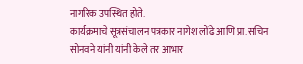नागरिक उपस्थित होते.
कार्यक्रमाचे सूत्रसंचालन पत्रकार नागेश लोंढे आणि प्रा.सचिन सोनवने यांनी यांनी केले तर आभार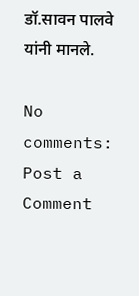डॉ.सावन पालवे यांनी मानले.

No comments:
Post a Comment